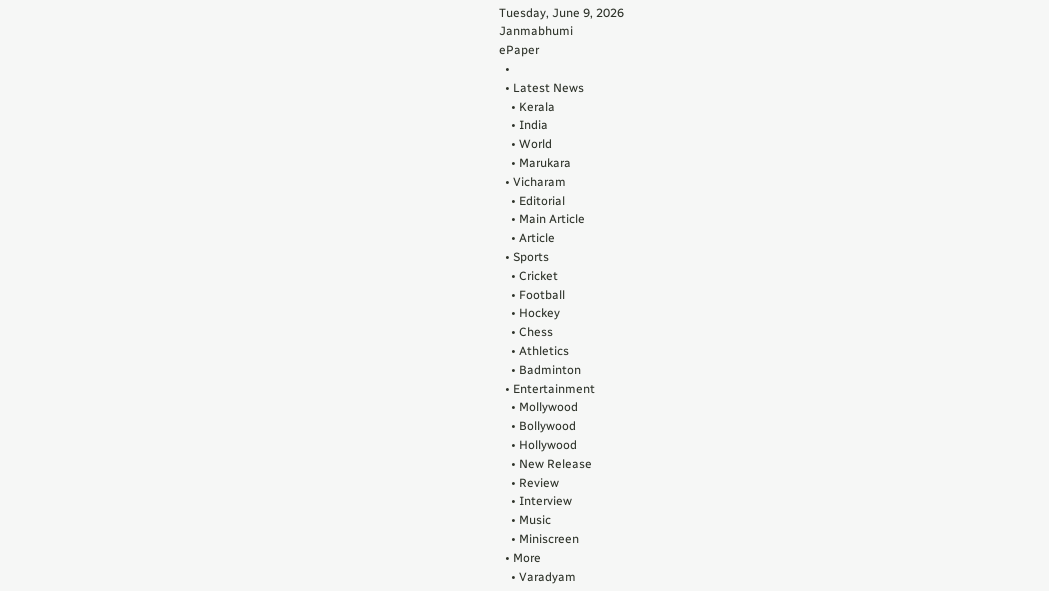Tuesday, June 9, 2026
Janmabhumi
ePaper
  •
  • Latest News
    • Kerala
    • India
    • World
    • Marukara
  • Vicharam
    • Editorial
    • Main Article
    • Article
  • Sports
    • Cricket
    • Football
    • Hockey
    • Chess
    • Athletics
    • Badminton
  • Entertainment
    • Mollywood
    • Bollywood
    • Hollywood
    • New Release
    • Review
    • Interview
    • Music
    • Miniscreen
  • More
    • Varadyam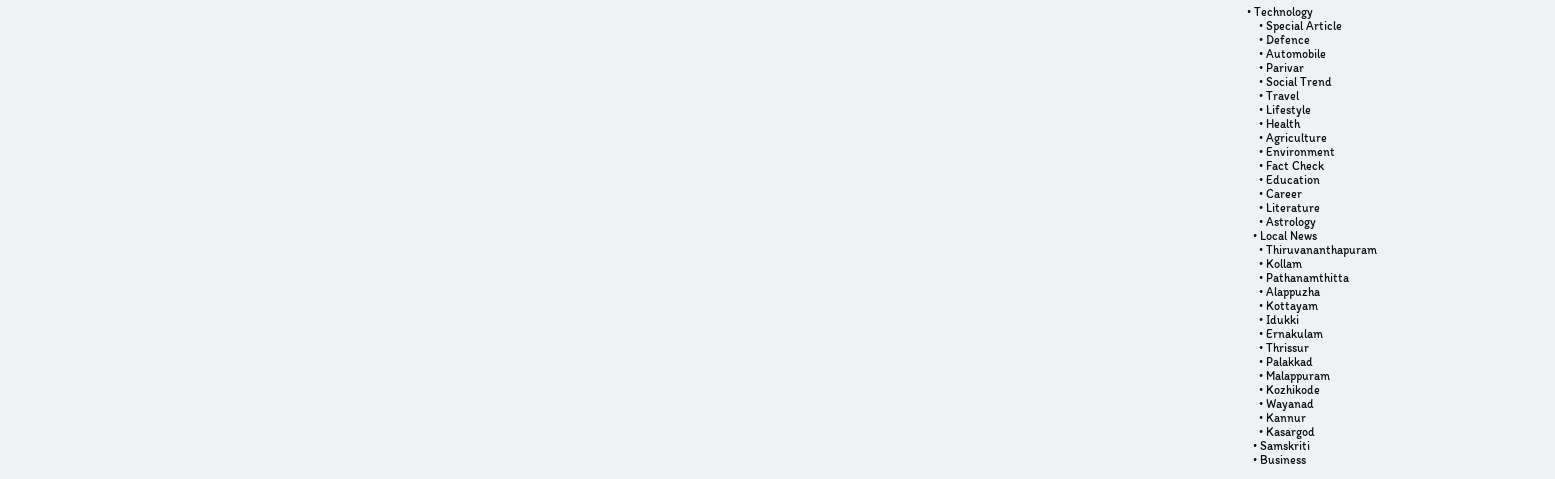• Technology
    • Special Article
    • Defence
    • Automobile
    • Parivar
    • Social Trend
    • Travel
    • Lifestyle
    • Health
    • Agriculture
    • Environment
    • Fact Check
    • Education
    • Career
    • Literature
    • Astrology
  • Local News
    • Thiruvananthapuram
    • Kollam
    • Pathanamthitta
    • Alappuzha
    • Kottayam
    • Idukki
    • Ernakulam
    • Thrissur
    • Palakkad
    • Malappuram
    • Kozhikode
    • Wayanad
    • Kannur
    • Kasargod
  • Samskriti
  • Business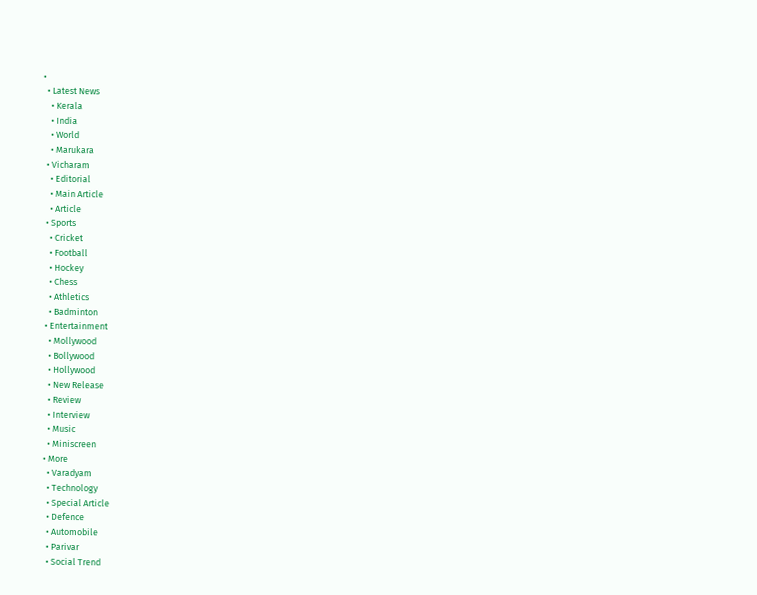•
  • Latest News
    • Kerala
    • India
    • World
    • Marukara
  • Vicharam
    • Editorial
    • Main Article
    • Article
  • Sports
    • Cricket
    • Football
    • Hockey
    • Chess
    • Athletics
    • Badminton
  • Entertainment
    • Mollywood
    • Bollywood
    • Hollywood
    • New Release
    • Review
    • Interview
    • Music
    • Miniscreen
  • More
    • Varadyam
    • Technology
    • Special Article
    • Defence
    • Automobile
    • Parivar
    • Social Trend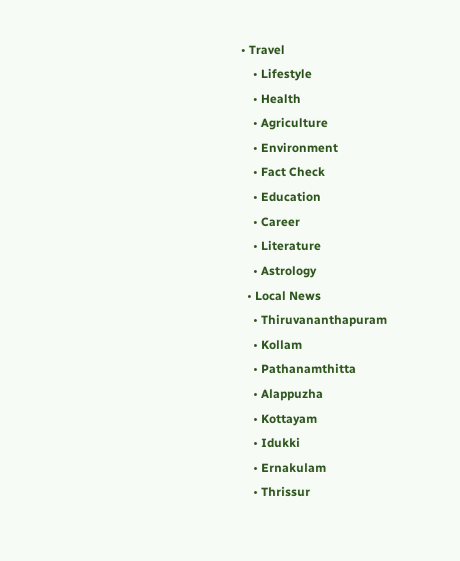• Travel
    • Lifestyle
    • Health
    • Agriculture
    • Environment
    • Fact Check
    • Education
    • Career
    • Literature
    • Astrology
  • Local News
    • Thiruvananthapuram
    • Kollam
    • Pathanamthitta
    • Alappuzha
    • Kottayam
    • Idukki
    • Ernakulam
    • Thrissur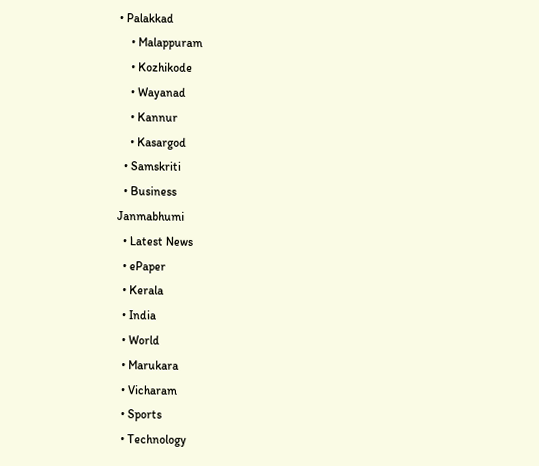• Palakkad
    • Malappuram
    • Kozhikode
    • Wayanad
    • Kannur
    • Kasargod
  • Samskriti
  • Business
Janmabhumi
  • Latest News
  • ePaper
  • Kerala
  • India
  • World
  • Marukara
  • Vicharam
  • Sports
  • Technology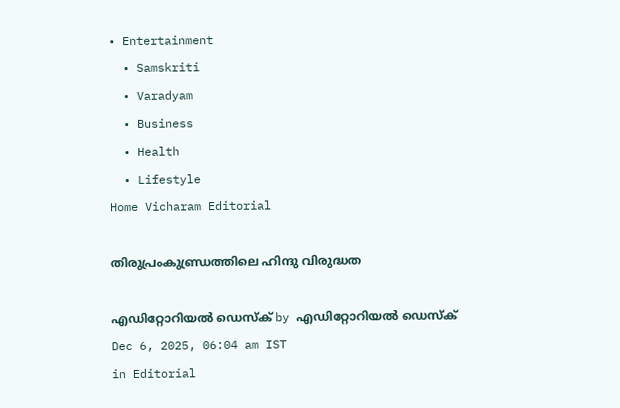• Entertainment
  • Samskriti
  • Varadyam
  • Business
  • Health
  • Lifestyle
Home Vicharam Editorial

തിരുപ്രംകുണ്ഡ്രത്തിലെ ഹിന്ദു വിരുദ്ധത

എഡിറ്റോറിയൽ ഡെസ്ക് by എഡിറ്റോറിയൽ ഡെസ്ക്
Dec 6, 2025, 06:04 am IST
in Editorial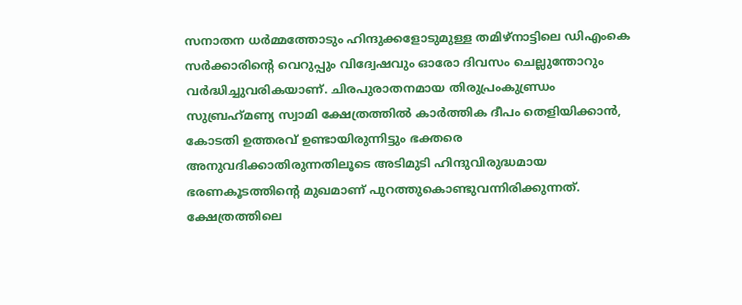സനാതന ധര്‍മ്മത്തോടും ഹിന്ദുക്കളോടുമുള്ള തമിഴ്‌നാട്ടിലെ ഡിഎംകെ സര്‍ക്കാരിന്റെ വെറുപ്പും വിദ്വേഷവും ഓരോ ദിവസം ചെല്ലുന്തോറും വര്‍ദ്ധിച്ചുവരികയാണ്. ചിരപുരാതനമായ തിരുപ്രംകുണ്ഡ്രം സുബ്രഹ്‌മണ്യ സ്വാമി ക്ഷേത്രത്തില്‍ കാര്‍ത്തിക ദീപം തെളിയിക്കാന്‍, കോടതി ഉത്തരവ് ഉണ്ടായിരുന്നിട്ടും ഭക്തരെ അനുവദിക്കാതിരുന്നതിലൂടെ അടിമുടി ഹിന്ദുവിരുദ്ധമായ ഭരണകൂടത്തിന്റെ മുഖമാണ് പുറത്തുകൊണ്ടുവന്നിരിക്കുന്നത്. ക്ഷേത്രത്തിലെ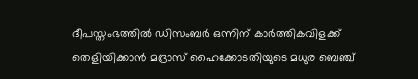ദീപസ്തംഭത്തില്‍ ഡിസംബര്‍ ഒന്നിന് കാര്‍ത്തികവിളക്ക് തെളിയിക്കാന്‍ മദ്രാസ് ഹൈക്കോടതിയുടെ മധുര ബെഞ്ച്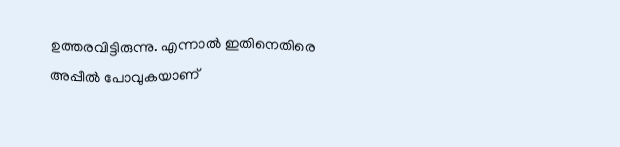ഉത്തരവിട്ടിരുന്നു. എന്നാല്‍ ഇതിനെതിരെ അപ്പീല്‍ പോവുകയാണ്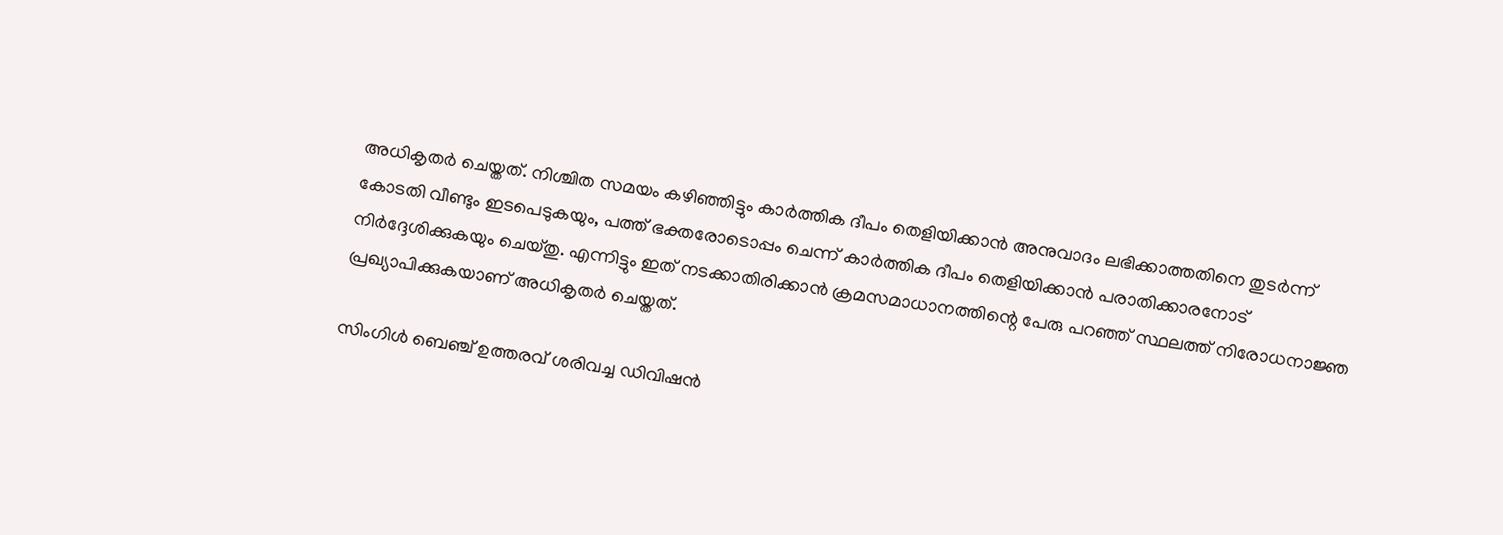അധികൃതര്‍ ചെയ്തത്. നിശ്ചിത സമയം കഴിഞ്ഞിട്ടും കാര്‍ത്തിക ദീപം തെളിയിക്കാന്‍ അനുവാദം ലഭിക്കാത്തതിനെ തുടര്‍ന്ന് കോടതി വീണ്ടും ഇടപെടുകയും, പത്ത് ഭക്തരോടൊപ്പം ചെന്ന് കാര്‍ത്തിക ദീപം തെളിയിക്കാന്‍ പരാതിക്കാരനോട് നിര്‍ദ്ദേശിക്കുകയും ചെയ്തു. എന്നിട്ടും ഇത് നടക്കാതിരിക്കാന്‍ ക്രമസമാധാനത്തിന്റെ പേരു പറഞ്ഞ് സ്ഥലത്ത് നിരോധനാജ്ഞ പ്രഖ്യാപിക്കുകയാണ് അധികൃതര്‍ ചെയ്തത്.

സിംഗിള്‍ ബെഞ്ച് ഉത്തരവ് ശരിവച്ച ഡിവിഷന്‍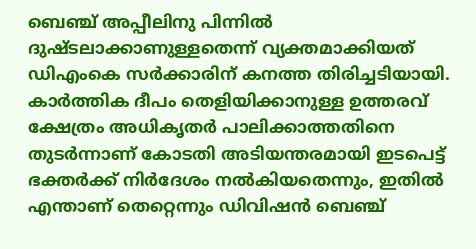ബെഞ്ച് അപ്പീലിനു പിന്നില്‍ ദുഷ്ടലാക്കാണുള്ളതെന്ന് വ്യക്തമാക്കിയത് ഡിഎംകെ സര്‍ക്കാരിന് കനത്ത തിരിച്ചടിയായി. കാര്‍ത്തിക ദീപം തെളിയിക്കാനുള്ള ഉത്തരവ് ക്ഷേത്രം അധികൃതര്‍ പാലിക്കാത്തതിനെ തുടര്‍ന്നാണ് കോടതി അടിയന്തരമായി ഇടപെട്ട് ഭക്തര്‍ക്ക് നിര്‍ദേശം നല്‍കിയതെന്നും, ഇതില്‍ എന്താണ് തെറ്റെന്നും ഡിവിഷന്‍ ബെഞ്ച്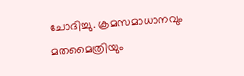ചോദിച്ചു. ക്രമസമാധാനവും മതമൈത്രിയും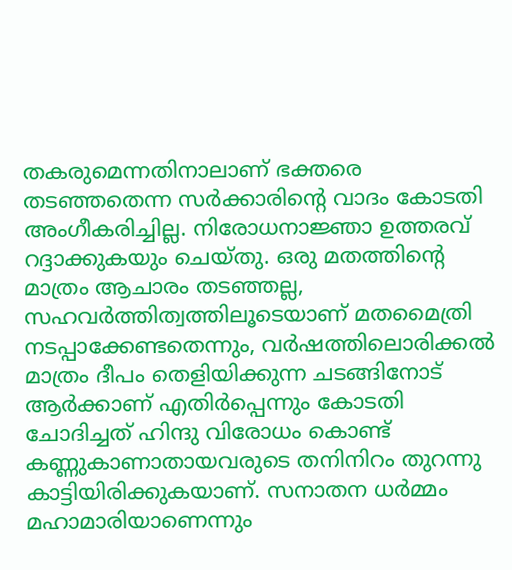തകരുമെന്നതിനാലാണ് ഭക്തരെ തടഞ്ഞതെന്ന സര്‍ക്കാരിന്റെ വാദം കോടതി അംഗീകരിച്ചില്ല. നിരോധനാജ്ഞാ ഉത്തരവ് റദ്ദാക്കുകയും ചെയ്തു. ഒരു മതത്തിന്റെ മാത്രം ആചാരം തടഞ്ഞല്ല, സഹവര്‍ത്തിത്വത്തിലൂടെയാണ് മതമൈത്രി നടപ്പാക്കേണ്ടതെന്നും, വര്‍ഷത്തിലൊരിക്കല്‍ മാത്രം ദീപം തെളിയിക്കുന്ന ചടങ്ങിനോട് ആര്‍ക്കാണ് എതിര്‍പ്പെന്നും കോടതി ചോദിച്ചത് ഹിന്ദു വിരോധം കൊണ്ട് കണ്ണുകാണാതായവരുടെ തനിനിറം തുറന്നു കാട്ടിയിരിക്കുകയാണ്. സനാതന ധര്‍മ്മം മഹാമാരിയാണെന്നും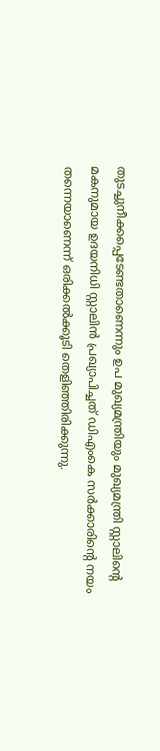തുടച്ചുനീക്കപ്പെടേണ്ടതാണെന്നും ഉപ മുഖ്യമന്ത്രിയും മുഖ്യമന്ത്രി സ്റ്റാലിന്റെ മകനുമായ ഉദയനിധി സ്റ്റാലിന്‍ പ്രഖ്യാപിച്ചത് ഡിഎംകെ സര്‍ക്കാരിന്റെ നയം തന്നെയാണെന്ന് ഒരിക്കല്‍ക്കൂടി തെളിഞ്ഞിരിക്കുന്നു.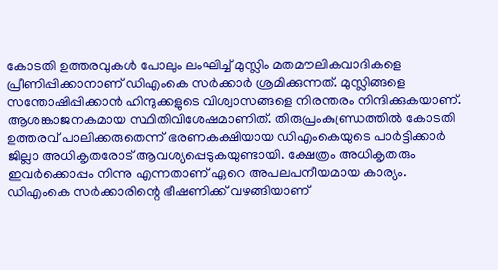കോടതി ഉത്തരവുകള്‍ പോലും ലംഘിച്ച് മുസ്ലിം മതമൗലികവാദികളെ പ്രീണിപ്പിക്കാനാണ് ഡിഎംകെ സര്‍ക്കാര്‍ ശ്രമിക്കുന്നത്. മുസ്ലിങ്ങളെ സന്തോഷിപ്പിക്കാന്‍ ഹിന്ദുക്കളുടെ വിശ്വാസങ്ങളെ നിരന്തരം നിന്ദിക്കുകയാണ്. ആശങ്കാജനകമായ സ്ഥിതിവിശേഷമാണിത്. തിരുപ്രംകുണ്ഡ്രത്തില്‍ കോടതി ഉത്തരവ് പാലിക്കരുതെന്ന് ഭരണകക്ഷിയായ ഡിഎംകെയുടെ പാര്‍ട്ടിക്കാര്‍ ജില്ലാ അധികൃതരോട് ആവശ്യപ്പെടുകയുണ്ടായി. ക്ഷേത്രം അധികൃതരും ഇവര്‍ക്കൊപ്പം നിന്നു എന്നതാണ് ഏറെ അപലപനീയമായ കാര്യം. ഡിഎംകെ സര്‍ക്കാരിന്റെ ഭീഷണിക്ക് വഴങ്ങിയാണ്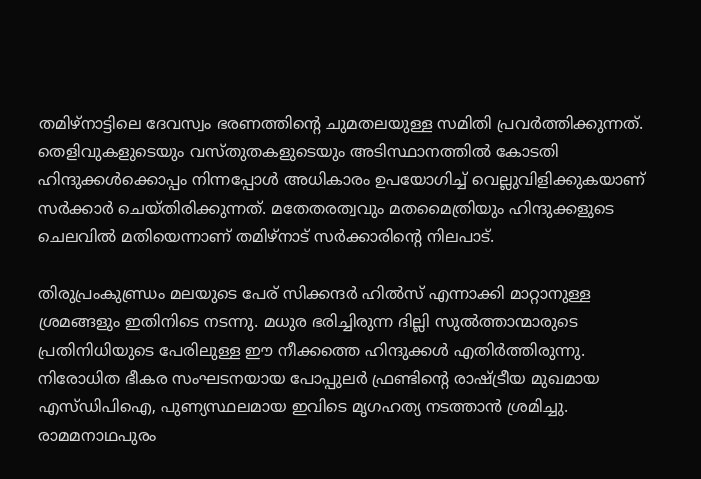തമിഴ്‌നാട്ടിലെ ദേവസ്വം ഭരണത്തിന്റെ ചുമതലയുള്ള സമിതി പ്രവര്‍ത്തിക്കുന്നത്. തെളിവുകളുടെയും വസ്തുതകളുടെയും അടിസ്ഥാനത്തില്‍ കോടതി ഹിന്ദുക്കള്‍ക്കൊപ്പം നിന്നപ്പോള്‍ അധികാരം ഉപയോഗിച്ച് വെല്ലുവിളിക്കുകയാണ് സര്‍ക്കാര്‍ ചെയ്തിരിക്കുന്നത്. മതേതരത്വവും മതമൈത്രിയും ഹിന്ദുക്കളുടെ ചെലവില്‍ മതിയെന്നാണ് തമിഴ്‌നാട് സര്‍ക്കാരിന്റെ നിലപാട്.

തിരുപ്രംകുണ്ഡ്രം മലയുടെ പേര് സിക്കന്ദര്‍ ഹില്‍സ് എന്നാക്കി മാറ്റാനുള്ള ശ്രമങ്ങളും ഇതിനിടെ നടന്നു. മധുര ഭരിച്ചിരുന്ന ദില്ലി സുല്‍ത്താന്മാരുടെ പ്രതിനിധിയുടെ പേരിലുള്ള ഈ നീക്കത്തെ ഹിന്ദുക്കള്‍ എതിര്‍ത്തിരുന്നു. നിരോധിത ഭീകര സംഘടനയായ പോപ്പുലര്‍ ഫ്രണ്ടിന്റെ രാഷ്‌ട്രീയ മുഖമായ എസ്ഡിപിഐ, പുണ്യസ്ഥലമായ ഇവിടെ മൃഗഹത്യ നടത്താന്‍ ശ്രമിച്ചു. രാമമനാഥപുരം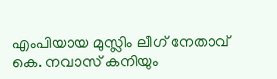എംപിയായ മുസ്ലിം ലീഗ് നേതാവ് കെ. നവാസ് കനിയും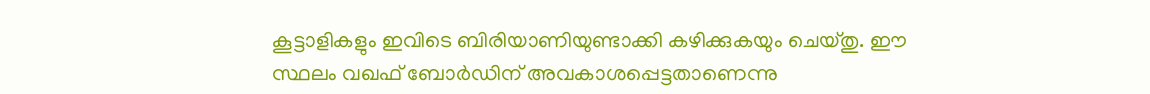കൂട്ടാളികളും ഇവിടെ ബിരിയാണിയുണ്ടാക്കി കഴിക്കുകയും ചെയ്തു. ഈ സ്ഥലം വഖഫ് ബോര്‍ഡിന് അവകാശപ്പെട്ടതാണെന്നു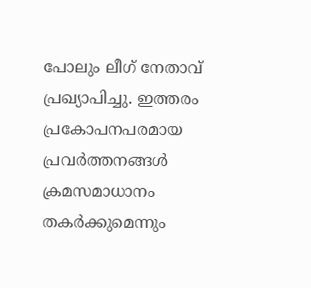പോലും ലീഗ് നേതാവ് പ്രഖ്യാപിച്ചു. ഇത്തരം പ്രകോപനപരമായ പ്രവര്‍ത്തനങ്ങള്‍ ക്രമസമാധാനം തകര്‍ക്കുമെന്നും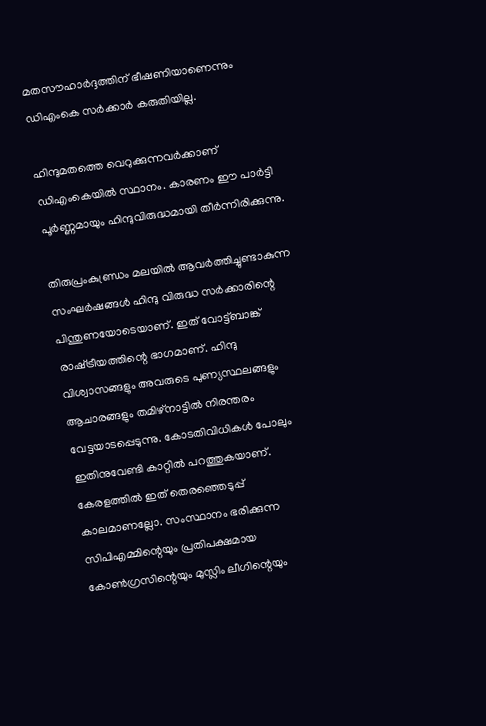മതസൗഹാര്‍ദ്ദത്തിന് ഭീഷണിയാണെന്നും ഡിഎംകെ സര്‍ക്കാര്‍ കരുതിയില്ല.

ഹിന്ദുമതത്തെ വെറുക്കുന്നവര്‍ക്കാണ് ഡിഎംകെയില്‍ സ്ഥാനം. കാരണം ഈ പാര്‍ട്ടി പൂര്‍ണ്ണമായും ഹിന്ദുവിരുദ്ധമായി തീര്‍ന്നിരിക്കുന്നു.

തിരുപ്രംകുണ്ഡ്രം മലയില്‍ ആവര്‍ത്തിച്ചുണ്ടാകുന്ന സംഘര്‍ഷങ്ങള്‍ ഹിന്ദു വിരുദ്ധ സര്‍ക്കാരിന്റെ പിന്തുണയോടെയാണ്. ഇത് വോട്ട്ബാങ്ക് രാഷ്‌ട്രീയത്തിന്റെ ഭാഗമാണ്. ഹിന്ദു വിശ്വാസങ്ങളും അവരുടെ പുണ്യസ്ഥലങ്ങളും ആചാരങ്ങളും തമിഴ്‌നാട്ടില്‍ നിരന്തരം വേട്ടയാടപ്പെടുന്നു. കോടതിവിധികള്‍ പോലും ഇതിനുവേണ്ടി കാറ്റില്‍ പറത്തുകയാണ്. കേരളത്തില്‍ ഇത് തെരഞ്ഞെടുപ്പ് കാലമാണല്ലോ. സംസ്ഥാനം ഭരിക്കുന്ന സിപിഎമ്മിന്റെയും പ്രതിപക്ഷമായ കോണ്‍ഗ്രസിന്റെയും മുസ്ലിം ലീഗിന്റെയും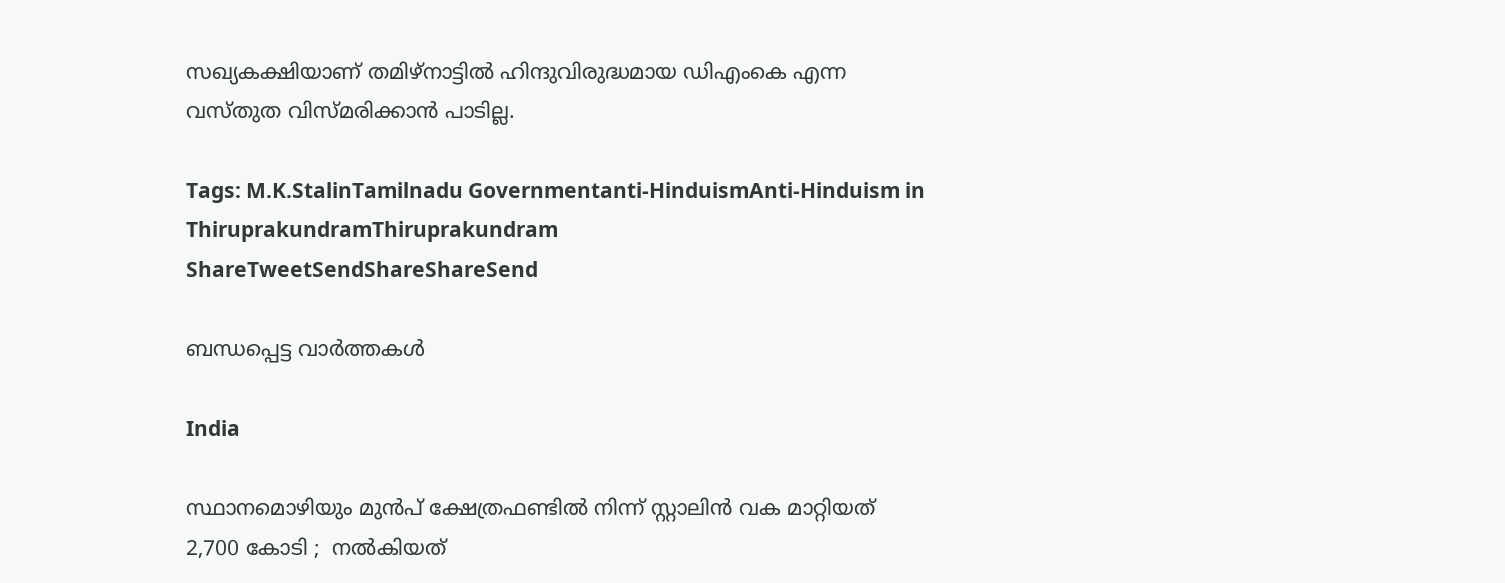സഖ്യകക്ഷിയാണ് തമിഴ്‌നാട്ടില്‍ ഹിന്ദുവിരുദ്ധമായ ഡിഎംകെ എന്ന വസ്തുത വിസ്മരിക്കാന്‍ പാടില്ല.

Tags: M.K.StalinTamilnadu Governmentanti-HinduismAnti-Hinduism in ThiruprakundramThiruprakundram
ShareTweetSendShareShareSend

ബന്ധപ്പെട്ട വാര്‍ത്തകള്‍

India

സ്ഥാനമൊഴിയും മുൻപ് ക്ഷേത്രഫണ്ടിൽ നിന്ന് സ്റ്റാലിൻ വക മാറ്റിയത് 2,700 കോടി ;  നൽകിയത്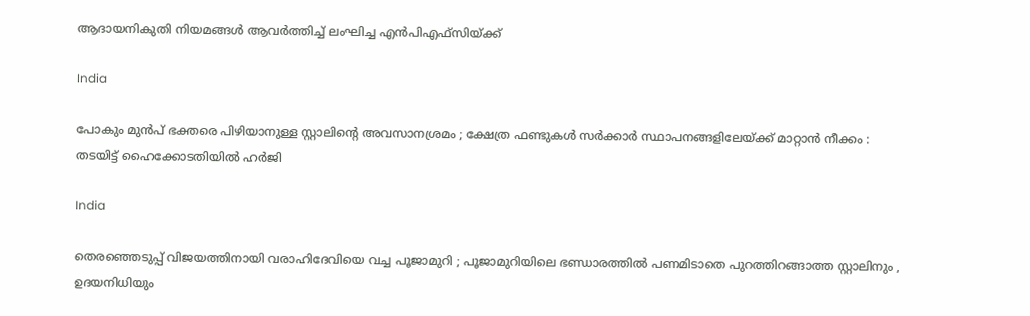ആദായനികുതി നിയമങ്ങൾ ആവർത്തിച്ച് ലംഘിച്ച എൻ‌പി‌എഫ്‌സിയ്‌ക്ക്

India

പോകും മുൻപ് ഭക്തരെ പിഴിയാനുള്ള സ്റ്റാലിന്റെ അവസാനശ്രമം ; ക്ഷേത്ര ഫണ്ടുകൾ സർക്കാർ സ്ഥാപനങ്ങളിലേയ്‌ക്ക് മാറ്റാൻ നീക്കം : തടയിട്ട് ഹൈക്കോടതിയിൽ ഹർജി

India

തെരഞ്ഞെടുപ്പ് വിജയത്തിനായി വരാഹിദേവിയെ വച്ച പൂജാമുറി ; പൂജാമുറിയിലെ ഭണ്ഡാരത്തിൽ പണമിടാതെ പുറത്തിറങ്ങാത്ത സ്റ്റാലിനും , ഉദയനിധിയും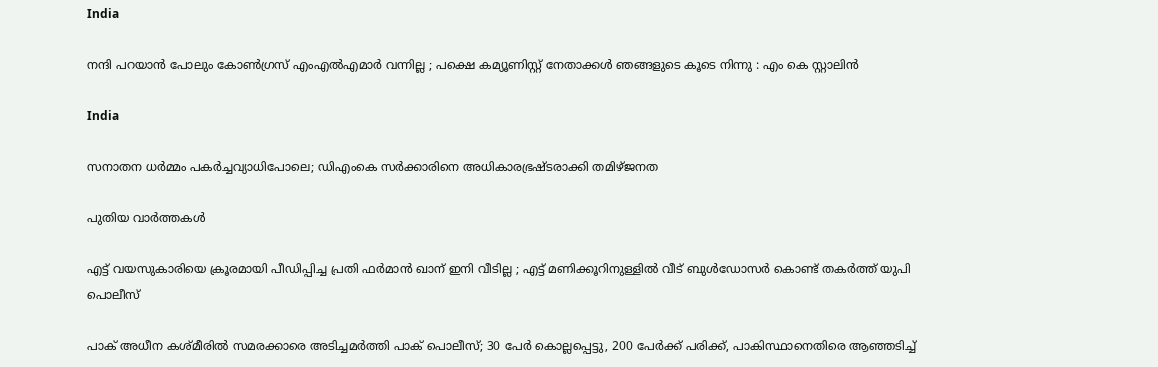India

നന്ദി പറയാൻ പോലും കോൺഗ്രസ് എംഎൽഎമാർ വന്നില്ല ; പക്ഷെ കമ്യൂണിസ്റ്റ് നേതാക്കൾ ഞങ്ങളുടെ കൂടെ നിന്നു : എം കെ സ്റ്റാലിൻ

India

സനാതന ധര്‍മ്മം പകര്‍ച്ചവ്യാധിപോലെ; ഡിഎംകെ സര്‍ക്കാരിനെ അധികാരഭ്രഷ്ടരാക്കി തമിഴ്ജനത

പുതിയ വാര്‍ത്തകള്‍

എട്ട് വയസുകാരിയെ ക്രൂരമായി പീഡിപ്പിച്ച പ്രതി ഫർമാൻ ഖാന് ഇനി വീടില്ല ; എട്ട് മണിക്കൂറിനുള്ളിൽ വീട് ബുൾഡോസർ കൊണ്ട് തകർത്ത് യുപി പൊലീസ്

പാക് അധീന കശ്മീരില്‍ സമരക്കാരെ അടിച്ചമര്‍ത്തി പാക് പൊലീസ്; 30 പേര്‍ കൊല്ലപ്പെട്ടു, 200 പേര്‍ക്ക് പരിക്ക്, പാകിസ്ഥാനെതിരെ ആഞ്ഞടിച്ച്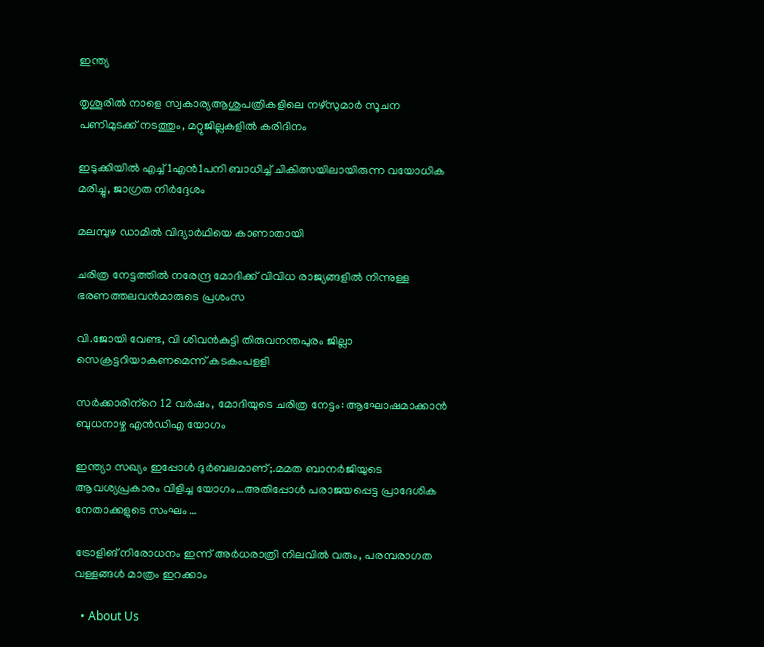ഇന്ത്യ

തൃശൂരില്‍ നാളെ സ്വകാര്യആശുപത്രികളിലെ നഴ്സുമാര്‍ സൂചന പണിമുടക്ക് നടത്തും, മറ്റുജില്ലകളില്‍ കരിദിനം

ഇടുക്കിയില്‍ എച്ച്1എന്‍1പനി ബാധിച്ച് ചികിത്സയിലായിരുന്ന വയോധിക മരിച്ചു, ജാഗ്രത നിര്‍ദ്ദേശം

മലമ്പുഴ ഡാമില്‍ വിദ്യാര്‍ഥിയെ കാണാതായി

ചരിത്ര നേട്ടത്തില്‍ നരേന്ദ്ര മോദിക്ക് വിവിധ രാജ്യങ്ങളില്‍ നിന്നുള്ള ഭരണത്തലവന്‍മാരുടെ പ്രശംസ

വി.ജോയി വേണ്ട, വി ശിവന്‍കുട്ടി തിരുവനന്തപുരം ജില്ലാ സെക്രട്ടറിയാകണമെന്ന് കടകംപളളി

സര്‍ക്കാരിന്‌റെ 12 വര്‍ഷം, മോദിയുടെ ചരിത്ര നേട്ടം: ആഘോഷമാക്കാന്‍ ബുധനാഴ്ച എന്‍ഡിഎ യോഗം

ഇന്ത്യാ സഖ്യം ഇപ്പോൾ ദുർബലമാണ്;.മമത ബാനര്‍ജിയുടെ ആവശ്യപ്രകാരം വിളിച്ച യോഗം…അതിപ്പോള്‍ പരാജയപ്പെട്ട പ്രാദേശിക നേതാക്കളുടെ സംഘം …

ട്രോളിങ് നിരോധനം ഇന്ന് അര്‍ധരാത്രി നിലവില്‍ വരും, പരമ്പരാഗത വള്ളങ്ങള്‍ മാത്രം ഇറക്കാം

  • About Us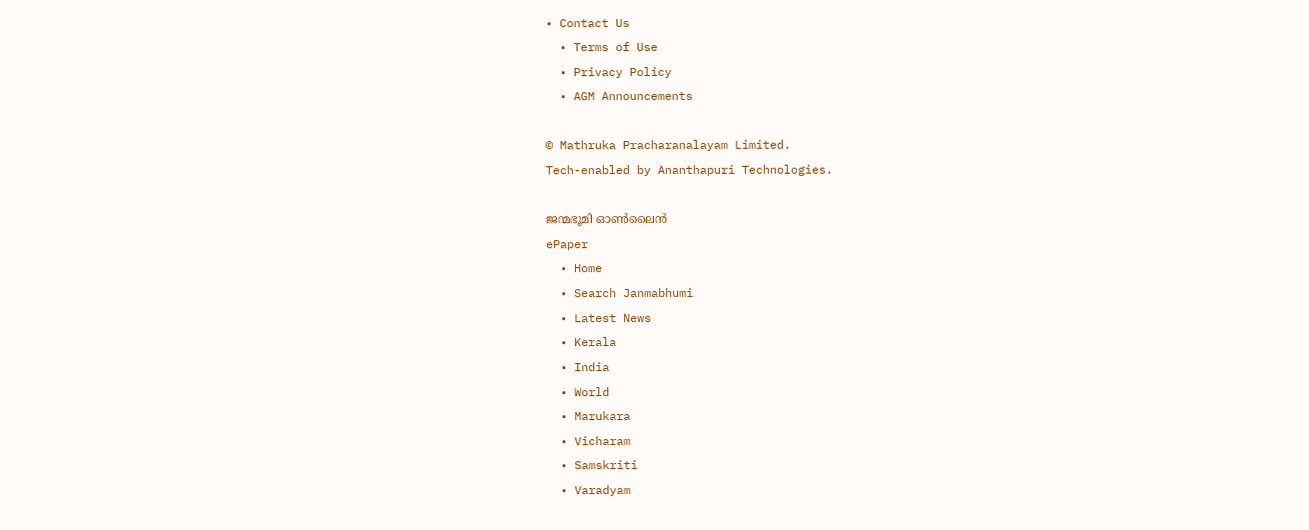• Contact Us
  • Terms of Use
  • Privacy Policy
  • AGM Announcements

© Mathruka Pracharanalayam Limited.
Tech-enabled by Ananthapuri Technologies.

ജന്മഭൂമി ഓണ്‍ലൈന്‍
ePaper
  • Home
  • Search Janmabhumi
  • Latest News
  • Kerala
  • India
  • World
  • Marukara
  • Vicharam
  • Samskriti
  • Varadyam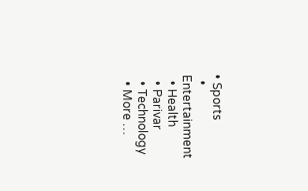• Sports
  • Entertainment
  • Health
  • Parivar
  • Technology
  • More …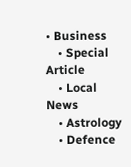• Business
    • Special Article
    • Local News
    • Astrology
    • Defence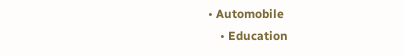• Automobile
    • Education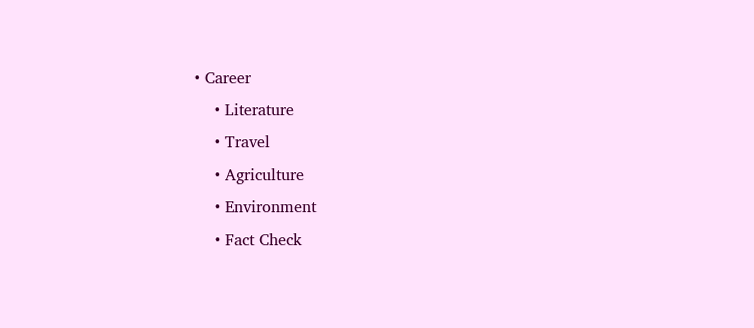• Career
    • Literature
    • Travel
    • Agriculture
    • Environment
    • Fact Check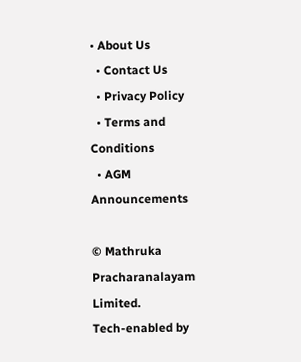• About Us
  • Contact Us
  • Privacy Policy
  • Terms and Conditions
  • AGM Announcements

© Mathruka Pracharanalayam Limited.
Tech-enabled by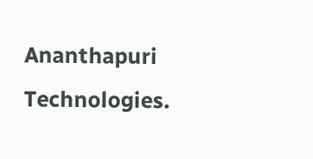Ananthapuri Technologies.